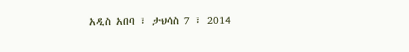አዲስ አበባ ፣ ታህሳስ 7 ፣ 2014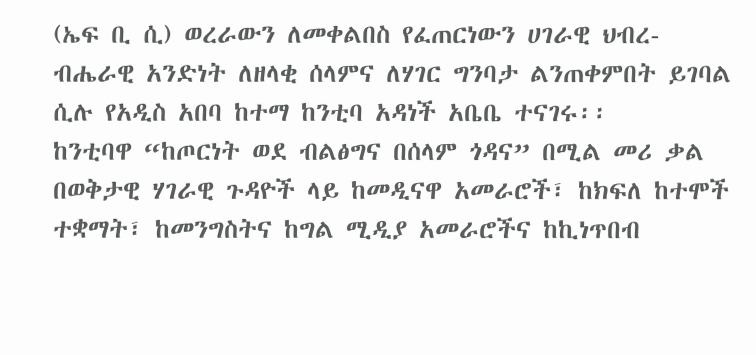(ኤፍ ቢ ሲ) ወረራውን ለመቀልበስ የፈጠርነውን ሀገራዊ ህብረ-ብሔራዊ አንድነት ለዘላቂ ሰላምና ለሃገር ግንባታ ልንጠቀምበት ይገባል ሲሉ የአዲስ አበባ ከተማ ከንቲባ አዳነች አቤቤ ተናገሩ፡፡
ከንቲባዋ “ከጦርነት ወደ ብልፅግና በሰላም ጎዳና” በሚል መሪ ቃል በወቅታዊ ሃገራዊ ጉዳዮች ላይ ከመዲናዋ አመራሮች፣ ከክፍለ ከተሞች ተቋማት፣ ከመንግስትና ከግል ሚዲያ አመራሮችና ከኪነጥበብ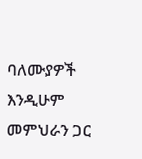ባለሙያዎች እንዲሁም መምህራን ጋር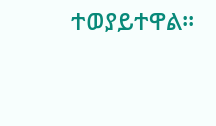ተወያይተዋል፡፡